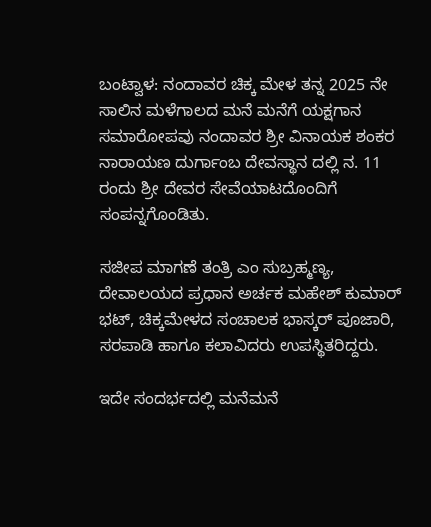ಬಂಟ್ವಾಳ: ನಂದಾವರ ಚಿಕ್ಕ ಮೇಳ ತನ್ನ 2025 ನೇ ಸಾಲಿನ ಮಳೆಗಾಲದ ಮನೆ ಮನೆಗೆ ಯಕ್ಷಗಾನ ಸಮಾರೋಪವು ನಂದಾವರ ಶ್ರೀ ವಿನಾಯಕ ಶಂಕರ ನಾರಾಯಣ ದುರ್ಗಾಂಬ ದೇವಸ್ಥಾನ ದಲ್ಲಿ ನ. 11 ರಂದು ಶ್ರೀ ದೇವರ ಸೇವೆಯಾಟದೊಂದಿಗೆ ಸಂಪನ್ನಗೊಂಡಿತು.

ಸಜೀಪ ಮಾಗಣೆ ತಂತ್ರಿ ಎಂ ಸುಬ್ರಹ್ಮಣ್ಯ, ದೇವಾಲಯದ ಪ್ರಧಾನ ಅರ್ಚಕ ಮಹೇಶ್ ಕುಮಾರ್ ಭಟ್, ಚಿಕ್ಕಮೇಳದ ಸಂಚಾಲಕ ಭಾಸ್ಕರ್ ಪೂಜಾರಿ, ಸರಪಾಡಿ ಹಾಗೂ ಕಲಾವಿದರು ಉಪಸ್ಥಿತರಿದ್ದರು.

ಇದೇ ಸಂದರ್ಭದಲ್ಲಿ ಮನೆಮನೆ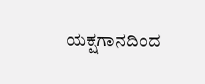ಯಕ್ಷಗಾನದಿಂದ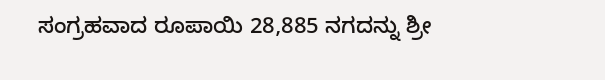ಸಂಗ್ರಹವಾದ ರೂಪಾಯಿ 28,885 ನಗದನ್ನು ಶ್ರೀ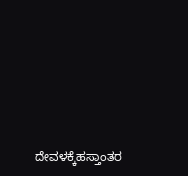ದೇವಳಕ್ಕೆಹಸ್ತಾಂತರ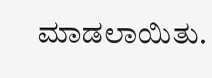ಮಾಡಲಾಯಿತು.